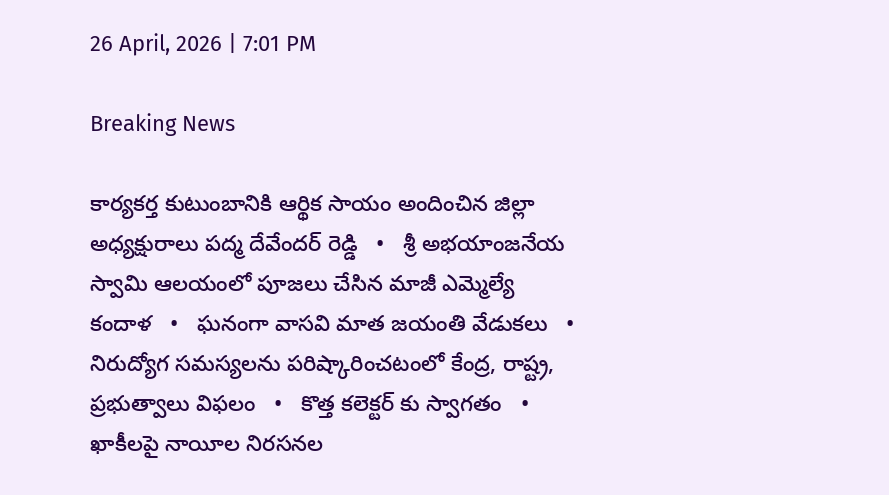26 April, 2026 | 7:01 PM

Breaking News

కార్యకర్త కుటుంబానికి ఆర్థిక సాయం అందించిన జిల్లా అధ్యక్షురాలు పద్మ దేవేందర్ రెడ్డి   •   శ్రీ అభయాంజనేయ స్వామి ఆలయంలో పూజలు చేసిన మాజీ ఎమ్మెల్యే కందాళ   •   ఘనంగా వాసవి మాత జయంతి వేడుకలు   •   నిరుద్యోగ సమస్యలను పరిష్కారించటంలో కేంద్ర, రాష్ట్ర, ప్రభుత్వాలు విఫలం   •   కొత్త కలెక్టర్ కు స్వాగతం   •   ఖాకీలపై నాయీల నిరసనల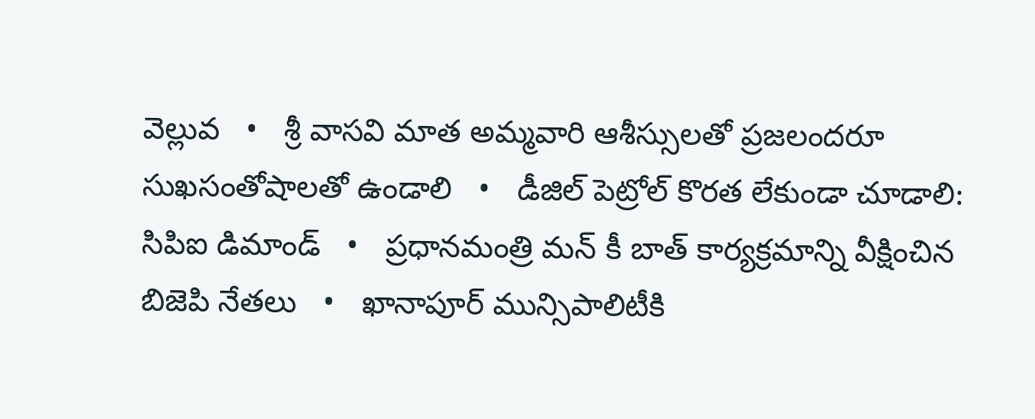వెల్లువ   •   శ్రీ వాసవి మాత అమ్మవారి ఆశీస్సులతో ప్రజలందరూ సుఖసంతోషాలతో ఉండాలి   •   డీజిల్ పెట్రోల్ కొరత లేకుండా చూడాలి: సిపిఐ డిమాండ్   •   ప్రధానమంత్రి మన్ కీ బాత్ కార్యక్రమాన్ని వీక్షించిన బిజెపి నేతలు   •   ఖానాపూర్ మున్సిపాలిటీకి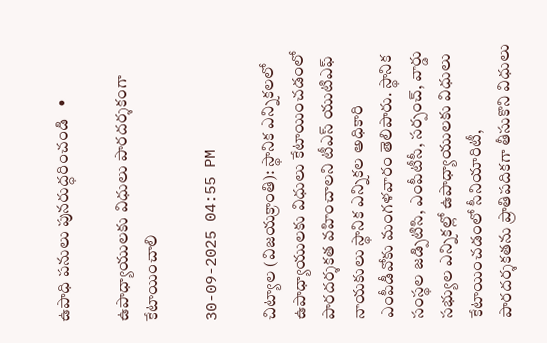ఉపాధి పనులు పునరుద్ధరించండి   •

ఉపాధ్యాయులకు విధులు పారదర్శకంగా కేటాయించాలి

30-09-2025 04:55 PM

చిట్యాల (విజయక్రాంతి): స్థానిక ఎన్నికలలో ఉపాధ్యాయులకు విధులు కేటాయించడంలో పారదర్శకత వహించాలని టీఎస్ యుటిఎఫ్ నాయకులు స్థానిక ఎన్నికల అధికారి ఎంపీడీవోకు మంగళవారం తెలిపారు. స్థానిక సంస్థల జడ్పిటిసి, ఎంపీటీసీ, సర్పంచ్, వార్డు సభ్యుల ఎన్నికల్లో ఉపాధ్యాయులకు విధులు కేటాయించడంలో సీనియారిటీ, పారదర్శకతను ప్రాతిపదికగా తీసుకొని విధులు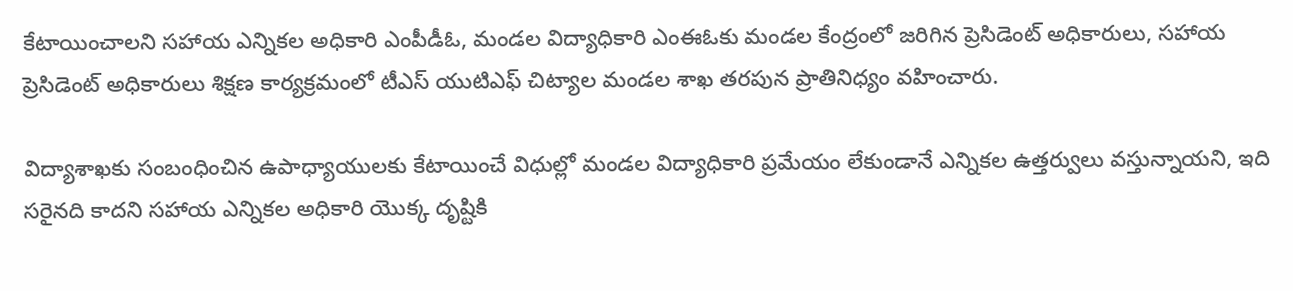కేటాయించాలని సహాయ ఎన్నికల అధికారి ఎంపీడీఓ, మండల విద్యాధికారి ఎంఈఓకు మండల కేంద్రంలో జరిగిన ప్రెసిడెంట్ అధికారులు, సహాయ ప్రెసిడెంట్ అధికారులు శిక్షణ కార్యక్రమంలో టీఎస్ యుటిఎఫ్ చిట్యాల మండల శాఖ తరపున ప్రాతినిధ్యం వహించారు.

విద్యాశాఖకు సంబంధించిన ఉపాధ్యాయులకు కేటాయించే విధుల్లో మండల విద్యాధికారి ప్రమేయం లేకుండానే ఎన్నికల ఉత్తర్వులు వస్తున్నాయని, ఇది సరైనది కాదని సహాయ ఎన్నికల అధికారి యొక్క దృష్టికి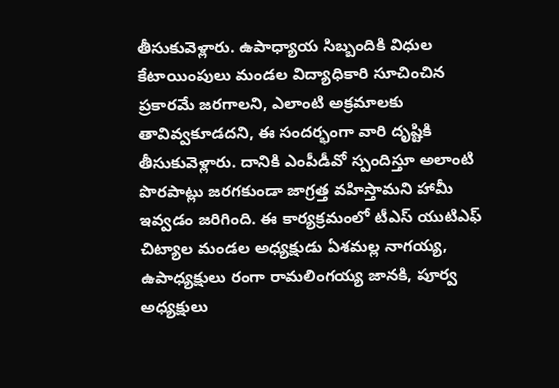తీసుకువెళ్లారు. ఉపాధ్యాయ సిబ్బందికి విధుల కేటాయింపులు మండల విద్యాధికారి సూచించిన ప్రకారమే జరగాలని, ఎలాంటి అక్రమాలకు తావివ్వకూడదని, ఈ సందర్భంగా వారి దృష్టికి తీసుకువెళ్లారు. దానికి ఎంపీడీవో స్పందిస్తూ అలాంటి పొరపాట్లు జరగకుండా జాగ్రత్త వహిస్తామని హామీ ఇవ్వడం జరిగింది. ఈ కార్యక్రమంలో టీఎస్ యుటిఎఫ్ చిట్యాల మండల అధ్యక్షుడు ఏశమల్ల నాగయ్య, ఉపాధ్యక్షులు రంగా రామలింగయ్య జానకి, పూర్వ అధ్యక్షులు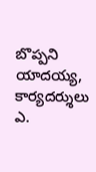బొప్పని యాదయ్య, కార్యదర్శులు ఎ.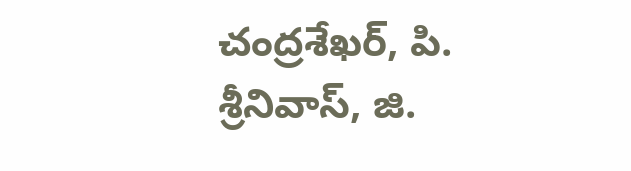చంద్రశేఖర్, పి. శ్రీనివాస్, జి.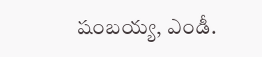షంబయ్య, ఎండీ.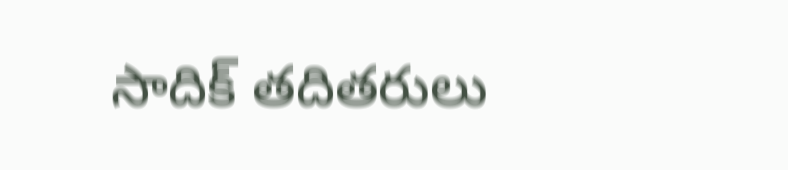సాదిక్ తదితరులు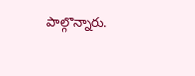పాల్గొన్నారు.